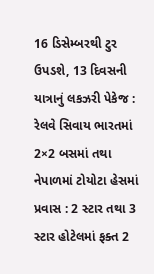16 ડિસેમ્બરથી ટુર ઉપડશે, 13 દિવસની યાત્રાનું લકઝરી પેકેજ : રેલવે સિવાય ભારતમાં 2×2 બસમાં તથા નેપાળમાં ટોયોટા હેસમાં પ્રવાસ : 2 સ્ટાર તથા 3 સ્ટાર હોટેલમાં ફક્ત 2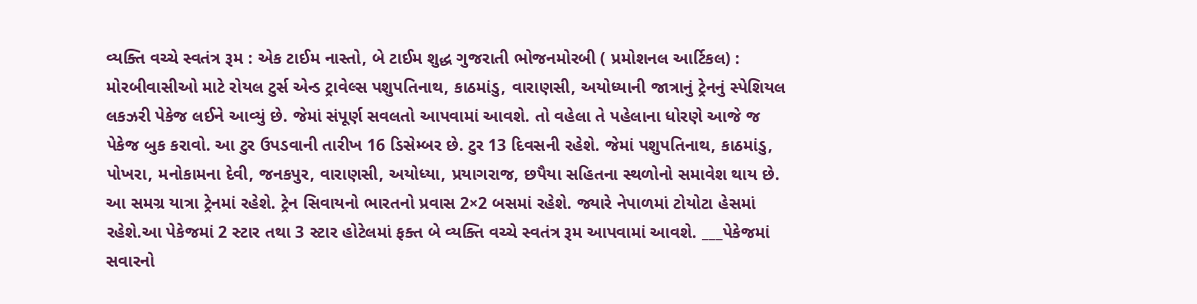વ્યક્તિ વચ્ચે સ્વતંત્ર રૂમ : એક ટાઈમ નાસ્તો, બે ટાઈમ શુદ્ધ ગુજરાતી ભોજનમોરબી ( પ્રમોશનલ આર્ટિકલ) : મોરબીવાસીઓ માટે રોયલ ટુર્સ એન્ડ ટ્રાવેલ્સ પશુપતિનાથ, કાઠમાંડુ, વારાણસી, અયોધ્યાની જાત્રાનું ટ્રેનનું સ્પેશિયલ લકઝરી પેકેજ લઈને આવ્યું છે. જેમાં સંપૂર્ણ સવલતો આપવામાં આવશે. તો વહેલા તે પહેલાના ધોરણે આજે જ પેકેજ બુક કરાવો. આ ટુર ઉપડવાની તારીખ 16 ડિસેમ્બર છે. ટુર 13 દિવસની રહેશે. જેમાં પશુપતિનાથ, કાઠમાંડુ, પોખરા, મનોકામના દેવી, જનકપુર, વારાણસી, અયોધ્યા, પ્રયાગરાજ, છપૈયા સહિતના સ્થળોનો સમાવેશ થાય છે. આ સમગ્ર યાત્રા ટ્રેનમાં રહેશે. ટ્રેન સિવાયનો ભારતનો પ્રવાસ 2×2 બસમાં રહેશે. જ્યારે નેપાળમાં ટોયોટા હેસમાં રહેશે.આ પેકેજમાં 2 સ્ટાર તથા 3 સ્ટાર હોટેલમાં ફક્ત બે વ્યક્તિ વચ્ચે સ્વતંત્ર રૂમ આપવામાં આવશે. ___પેકેજમાં સવારનો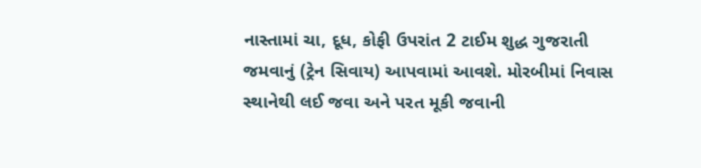નાસ્તામાં ચા, દૂધ, કોફી ઉપરાંત 2 ટાઈમ શુદ્ધ ગુજરાતી જમવાનું (ટ્રેન સિવાય) આપવામાં આવશે. મોરબીમાં નિવાસ સ્થાનેથી લઈ જવા અને પરત મૂકી જવાની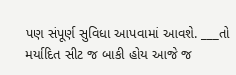પણ સંપૂર્ણ સુવિધા આપવામાં આવશે. ___તો મર્યાદિત સીટ જ બાકી હોય આજે જ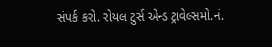સંપર્ક કરો. રોયલ ટુર્સ એન્ડ ટ્રાવેલ્સમો.નં.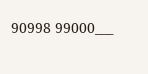90998 99000___